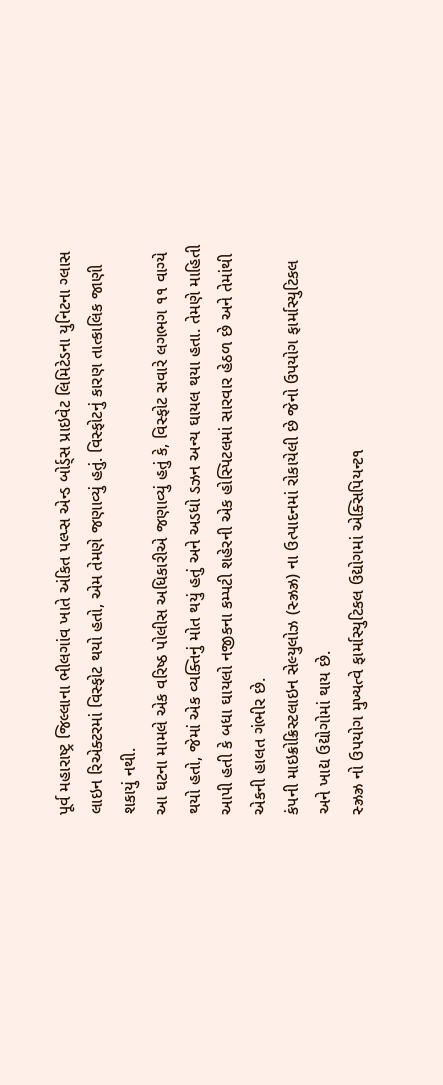પૂર્વ મહારાષ્ટ્ર જિલ્લાના ભીલગાંવ ખાતે અંકિત પલ્પ્સ એન્ડ બોર્ડ્સ પ્રાઇવેટ લિમિટેડના યુનિટના ગ્લાસ લાઇન રિએક્ટરમાં વિસ્ફોટ થયો હતો, એમ તેમણે જણાવ્યું હતું. વિસ્ફોટનું કારણ તાત્કાલિક જાણી શકાયું નથી.
આ ઘટના મામલે એક વરિષ્ઠ પોલીસ અધિકારીએ જણાવ્યું હતું કે, વિસ્ફોટ સવારે લગભગ ૧૧ વાગ્યે થયો હતો, જેમાં એક વ્યક્તિનું મોત થયું હતું અને અડધો ડઝન અન્ય ઘાયલ થયા હતા. તેમણે માહિતી આપી હતી કે બધા ઘાયલો નજીકના કમ્પટી શહેરની એક હોસ્પિટલમાં સારવાર હેઠળ છે અને તેમાંથી એકની હાલત ગંભીર છે.
કંપની માઇક્રોક્રિસ્ટલાઇન સેલ્યુલોઝ (સ્ઝ્રઝ્ર) ના ઉત્પાદનમાં રોકાયેલી છે જેનો ઉપયોગ ફાર્માસ્યુટિકલ અને ખાદ્ય ઉદ્યોગોમાં થાય છે.
સ્ઝ્રઝ્ર નો ઉપયોગ મુખ્યત્વે ફાર્માસ્યુટિકલ ઉદ્યોગમાં એક્સિપિયન્ટ૧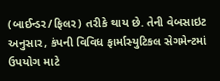(બાઈન્ડર/ફિલર) તરીકે થાય છે. તેની વેબસાઇટ અનુસાર, કંપની વિવિધ ફાર્માસ્યુટિકલ સેગમેન્ટમાં ઉપયોગ માટે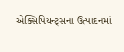એક્સિપિયન્ટ્સના ઉત્પાદનમાં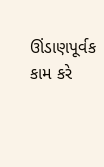ઊંડાણપૂર્વક કામ કરે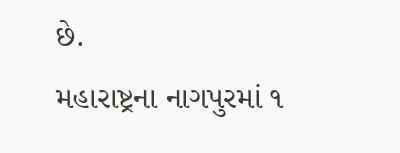છે.
મહારાષ્ટ્રના નાગપુરમાં ૧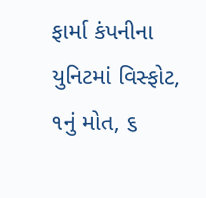ફાર્મા કંપનીના યુનિટમાં વિસ્ફોટ, ૧નું મોત, ૬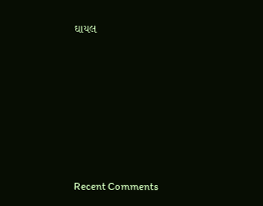ઘાયલ












Recent Comments